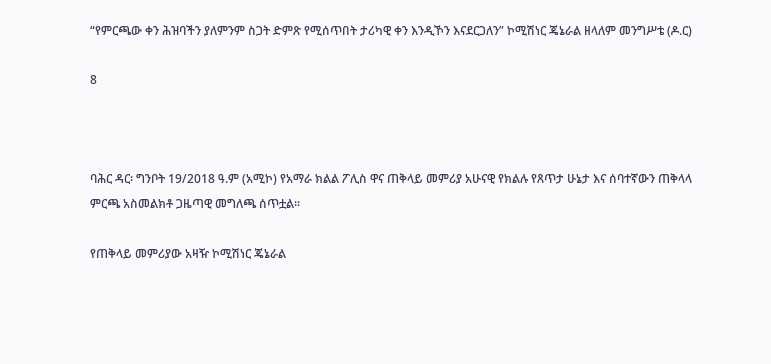“የምርጫው ቀን ሕዝባችን ያለምንም ስጋት ድምጽ የሚሰጥበት ታሪካዊ ቀን እንዲኾን እናደርጋለን” ኮሚሽነር ጄኔራል ዘላለም መንግሥቴ (ዶ.ር)

8



ባሕር ዳር፡ ግንቦት 19/2018 ዓ.ም (አሚኮ) የአማራ ክልል ፖሊስ ዋና ጠቅላይ መምሪያ አሁናዊ የክልሉ የጸጥታ ሁኔታ እና ሰባተኛውን ጠቅላላ ምርጫ አስመልክቶ ጋዜጣዊ መግለጫ ሰጥቷል።

የጠቅላይ መምሪያው አዛዥ ኮሚሽነር ጄኔራል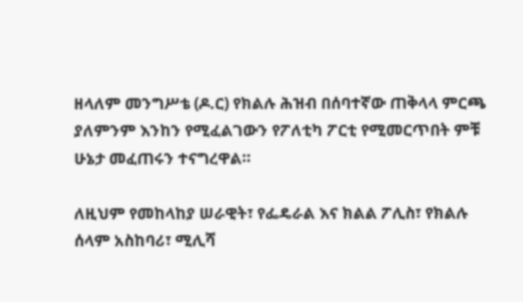ዘላለም መንግሥቴ (ዶ.ር) የክልሉ ሕዝብ በሰባተኛው ጠቅላላ ምርጫ ያለምንም እንከን የሚፈልገውን የፖለቲካ ፖርቲ የሚመርጥበት ምቹ ሁኔታ መፈጠሩን ተናግረዋል።

ለዚህም የመከላከያ ሠራዊት፣ የፌዴራል እና ክልል ፖሊስ፣ የክልሉ ሰላም አስከባሪ፣ ሚሊሻ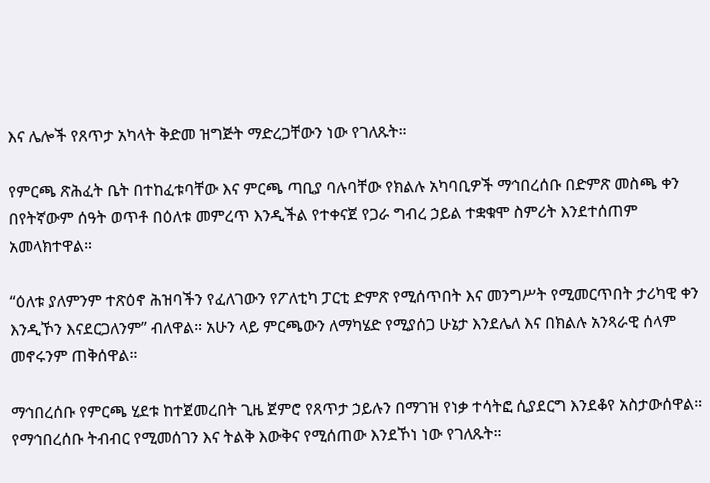እና ሌሎች የጸጥታ አካላት ቅድመ ዝግጅት ማድረጋቸውን ነው የገለጹት።

የምርጫ ጽሕፈት ቤት በተከፈቱባቸው እና ምርጫ ጣቢያ ባሉባቸው የክልሉ አካባቢዎች ማኅበረሰቡ በድምጽ መስጫ ቀን በየትኛውም ሰዓት ወጥቶ በዕለቱ መምረጥ እንዲችል የተቀናጀ የጋራ ግብረ ኃይል ተቋቁሞ ስምሪት እንደተሰጠም አመላክተዋል።

“ዕለቱ ያለምንም ተጽዕኖ ሕዝባችን የፈለገውን የፖለቲካ ፓርቲ ድምጽ የሚሰጥበት እና መንግሥት የሚመርጥበት ታሪካዊ ቀን እንዲኾን እናደርጋለንም” ብለዋል። አሁን ላይ ምርጫውን ለማካሄድ የሚያሰጋ ሁኔታ እንደሌለ እና በክልሉ አንጻራዊ ሰላም መኖሩንም ጠቅሰዋል።

ማኅበረሰቡ የምርጫ ሂደቱ ከተጀመረበት ጊዜ ጀምሮ የጸጥታ ኃይሉን በማገዝ የነቃ ተሳትፎ ሲያደርግ እንደቆየ አስታውሰዋል። የማኅበረሰቡ ትብብር የሚመሰገን እና ትልቅ እውቅና የሚሰጠው እንደኾነ ነው የገለጹት።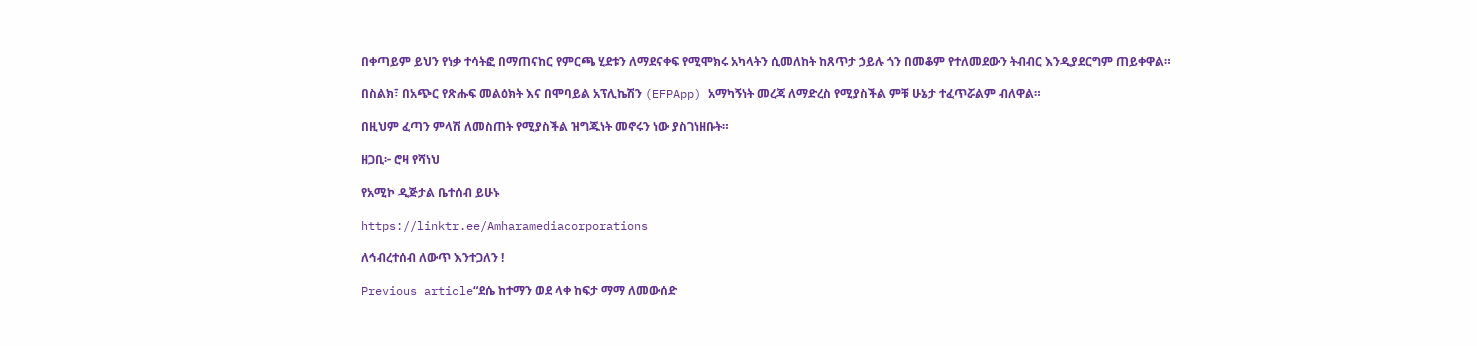በቀጣይም ይህን የነቃ ተሳትፎ በማጠናከር የምርጫ ሂደቱን ለማደናቀፍ የሚሞክሩ አካላትን ሲመለከት ከጸጥታ ኃይሉ ጎን በመቆም የተለመደውን ትብብር እንዲያደርግም ጠይቀዋል።

በስልክ፣ በአጭር የጽሑፍ መልዕክት እና በሞባይል አፕሊኬሽን (EFPApp) አማካኝነት መረጃ ለማድረስ የሚያስችል ምቹ ሁኔታ ተፈጥሯልም ብለዋል።

በዚህም ፈጣን ምላሽ ለመስጠት የሚያስችል ዝግጁነት መኖሩን ነው ያስገነዘቡት።

ዘጋቢ፦ ሮዛ የሻነህ

የአሚኮ ዲጅታል ቤተሰብ ይሁኑ

https://linktr.ee/Amharamediacorporations

ለኅብረተሰብ ለውጥ እንተጋለን !

Previous article“ደሴ ከተማን ወደ ላቀ ከፍታ ማማ ለመውሰድ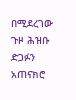በሚደረገው ጉዞ ሕዝቡ ድጋፉን አጠናክሮ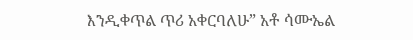እንዲቀጥል ጥሪ አቀርባለሁ” አቶ ሳሙኤል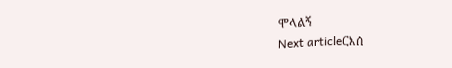ሞላልኝ
Next articleርእሰ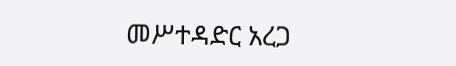መሥተዳድር አረጋ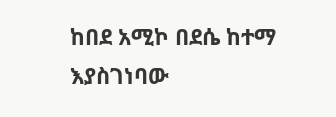ከበደ አሚኮ በደሴ ከተማ እያስገነባው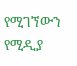የሚገኘውን የሚዲያ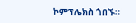ኮምፕሌክስ ጎበኙ።